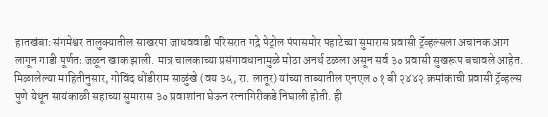हातखंबा: संगमेश्वर तालुक्यातील साखरपा जाधववाडी परिसरात गद्रे पेट्रोल पंपासमोर पहाटेच्या सुमारास प्रवासी ट्रॅव्हल्सला अचानक आग लागून गाडी पूर्णतः जळून खाक झाली. मात्र चालकाच्या प्रसंगावधानामुळे मोठा अनर्थ टळला असून सर्व ३० प्रवासी सुखरूप बचावले आहेत.
मिळालेल्या माहितीनुसार, गोविंद धोंडीराम साळुंखे (वय ३५, रा. लातूर) यांच्या ताब्यातील एनएल ०१ बी २४४२ क्रमांकाची प्रवासी ट्रॅव्हल्स पुणे येथून सायंकाळी सहाच्या सुमारास ३० प्रवाशांना घेऊन रत्नागिरीकडे निघाली होती. ही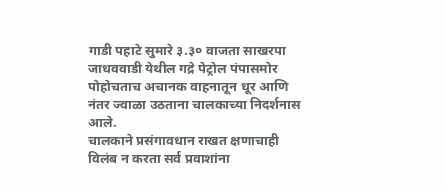गाडी पहाटे सुमारे ३.३० वाजता साखरपा जाधववाडी येथील गद्रे पेट्रोल पंपासमोर पोहोचताच अचानक वाहनातून धूर आणि नंतर ज्वाळा उठताना चालकाच्या निदर्शनास आले.
चालकाने प्रसंगावधान राखत क्षणाचाही विलंब न करता सर्व प्रवाशांना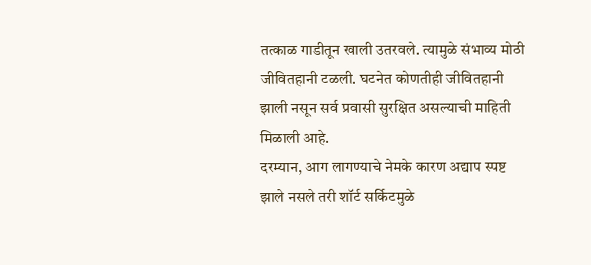तत्काळ गाडीतून खाली उतरवले. त्यामुळे संभाव्य मोठी जीवितहानी टळली. घटनेत कोणतीही जीवितहानी झाली नसून सर्व प्रवासी सुरक्षित असल्याची माहिती मिळाली आहे.
दरम्यान, आग लागण्याचे नेमके कारण अद्याप स्पष्ट झाले नसले तरी शॉर्ट सर्किटमुळे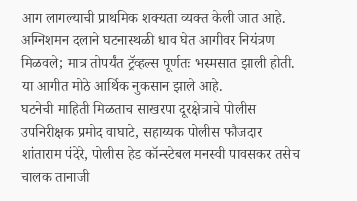आग लागल्याची प्राथमिक शक्यता व्यक्त केली जात आहे. अग्निशमन दलाने घटनास्थळी धाव घेत आगीवर नियंत्रण मिळवले; मात्र तोपर्यंत ट्रॅव्हल्स पूर्णतः भस्मसात झाली होती. या आगीत मोठे आर्थिक नुकसान झाले आहे.
घटनेची माहिती मिळताच साखरपा दूरक्षेत्राचे पोलीस उपनिरीक्षक प्रमोद वाघाटे, सहाय्यक पोलीस फौजदार शांताराम पंदेरे, पोलीस हेड कॉन्स्टेबल मनस्वी पावसकर तसेच चालक तानाजी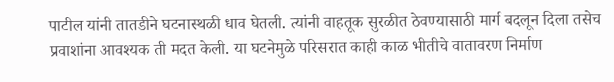पाटील यांनी तातडीने घटनास्थळी धाव घेतली. त्यांनी वाहतूक सुरळीत ठेवण्यासाठी मार्ग बदलून दिला तसेच प्रवाशांना आवश्यक ती मदत केली. या घटनेमुळे परिसरात काही काळ भीतीचे वातावरण निर्माण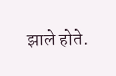झाले होते.